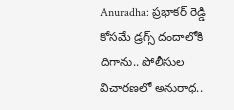Anuradha: ప్రభాకర్ రెడ్డి కోసమే డ్రగ్స్ దందాలోకి దిగాను.. పోలీసుల విచారణలో అనురాధ..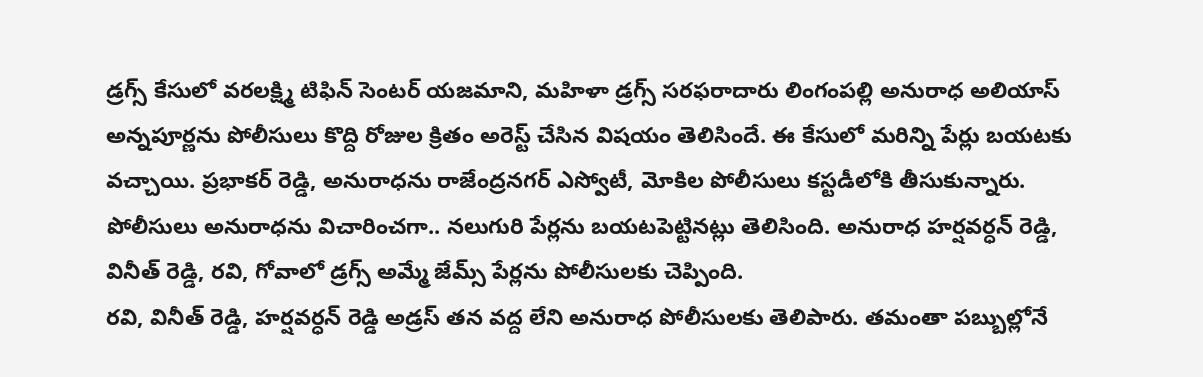డ్రగ్స్ కేసులో వరలక్ష్మి టిఫిన్ సెంటర్ యజమాని, మహిళా డ్రగ్స్ సరఫరాదారు లింగంపల్లి అనురాధ అలియాస్ అన్నపూర్ణను పోలీసులు కొద్ది రోజుల క్రితం అరెస్ట్ చేసిన విషయం తెలిసిందే. ఈ కేసులో మరిన్ని పేర్లు బయటకు వచ్చాయి. ప్రభాకర్ రెడ్డి, అనురాధను రాజేంద్రనగర్ ఎస్వోటీ, మోకిల పోలీసులు కస్టడీలోకి తీసుకున్నారు. పోలీసులు అనురాధను విచారించగా.. నలుగురి పేర్లను బయటపెట్టినట్లు తెలిసింది. అనురాధ హర్షవర్ధన్ రెడ్డి, వినీత్ రెడ్డి, రవి, గోవాలో డ్రగ్స్ అమ్మే జేమ్స్ పేర్లను పోలీసులకు చెప్పింది.
రవి, వినీత్ రెడ్డి, హర్షవర్ధన్ రెడ్డి అడ్రస్ తన వద్ద లేని అనురాధ పోలీసులకు తెలిపారు. తమంతా పబ్బుల్లోనే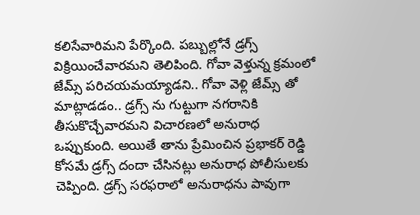కలిసేవారిమని పేర్కొంది. పబ్బుల్లోనే డ్రగ్స్ విక్రియించేవారమని తెలిపింది. గోవా వెళ్తున్న క్రమంలో జేమ్స్ పరిచయమయ్యాడని.. గోవా వెళ్లి జేమ్స్ తో మాట్లాడడం.. డ్రగ్స్ ను గుట్టుగా నగరానికి తీసుకొచ్చేవారమని విచారణలో అనురాధ ఒప్పుకుంది. అయితే తాను ప్రేమించిన ప్రభాకర్ రెడ్డి కోసమే డ్రగ్స్ దందా చేసినట్లు అనురాధ పోలీసులకు చెప్పింది. డ్రగ్స్ సరఫరాలో అనురాధను పావుగా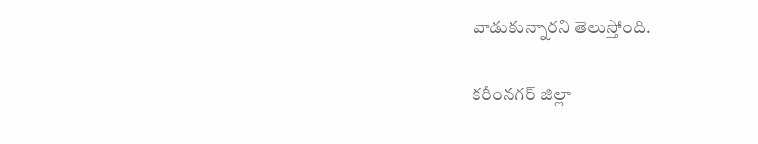వాడుకున్నారని తెలుస్తోంది.

కరీంనగర్ జిల్లా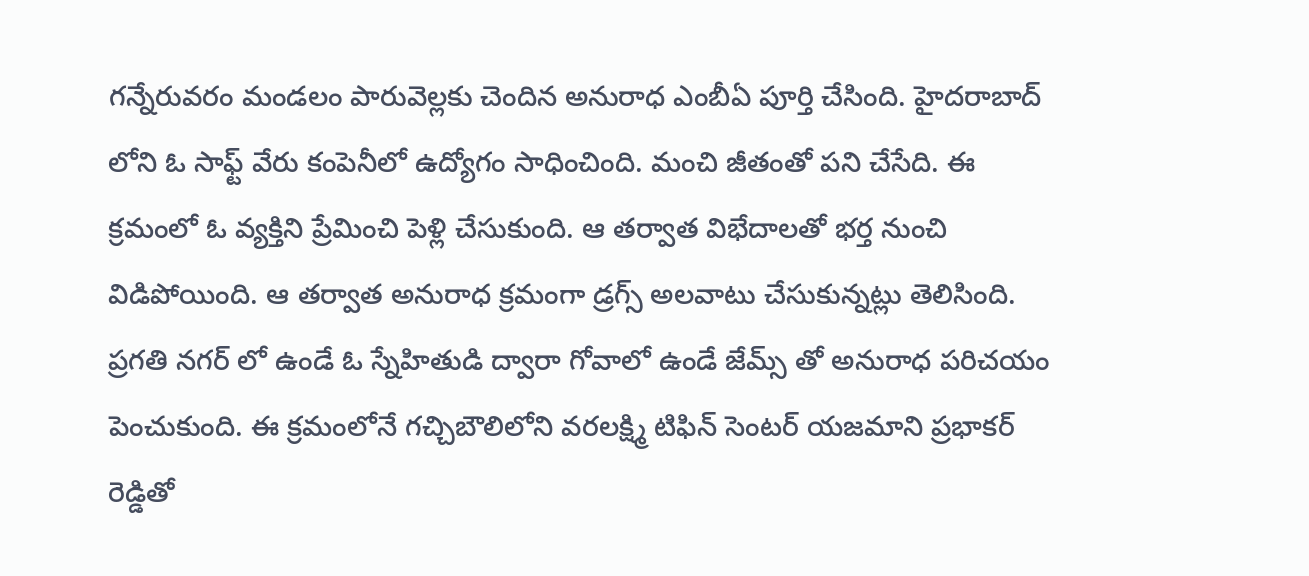గన్నేరువరం మండలం పారువెల్లకు చెందిన అనురాధ ఎంబీఏ పూర్తి చేసింది. హైదరాబాద్ లోని ఓ సాఫ్ట్ వేరు కంపెనీలో ఉద్యోగం సాధించింది. మంచి జీతంతో పని చేసేది. ఈ క్రమంలో ఓ వ్యక్తిని ప్రేమించి పెళ్లి చేసుకుంది. ఆ తర్వాత విభేదాలతో భర్త నుంచి విడిపోయింది. ఆ తర్వాత అనురాధ క్రమంగా డ్రగ్స్ అలవాటు చేసుకున్నట్లు తెలిసింది. ప్రగతి నగర్ లో ఉండే ఓ స్నేహితుడి ద్వారా గోవాలో ఉండే జేమ్స్ తో అనురాధ పరిచయం పెంచుకుంది. ఈ క్రమంలోనే గచ్చిబౌలిలోని వరలక్ష్మి టిఫిన్ సెంటర్ యజమాని ప్రభాకర్ రెడ్డితో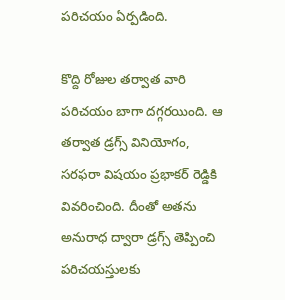పరిచయం ఏర్పడింది.

కొద్ది రోజుల తర్వాత వారి పరిచయం బాగా దగ్గరయింది. ఆ తర్వాత డ్రగ్స్ వినియోగం, సరఫరా విషయం ప్రభాకర్ రెడ్డికి వివరించింది. దీంతో అతను అనురాధ ద్వారా డ్రగ్స్ తెప్పించి పరిచయస్తులకు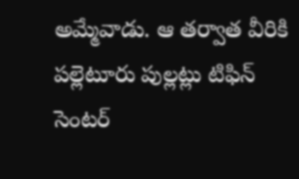అమ్మేవాడు. ఆ తర్వాత వీరికి పల్లెటూరు పుల్లట్లు టిఫిన్ సెంటర్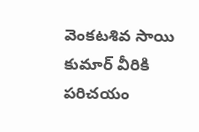వెంకటశివ సాయి కుమార్ వీరికి పరిచయం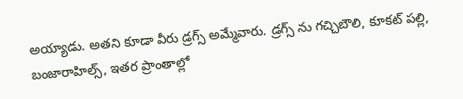అయ్యాడు. అతని కూడా వీరు డ్రగ్స్ అమ్మేవారు. డ్రగ్స్ ను గచ్చిబౌలి, కూకట్ పల్లి, బంజారాహిల్స్, ఇతర ప్రాంతాల్లో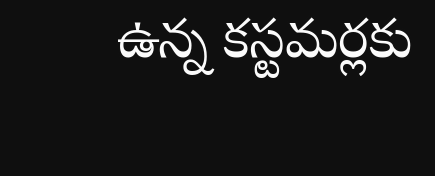ఉన్న కస్టమర్లకు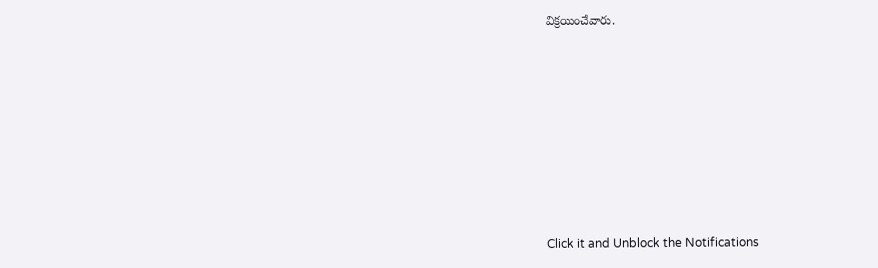విక్రయించేవారు.












Click it and Unblock the Notifications